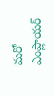మరో ఎంప్లాయర్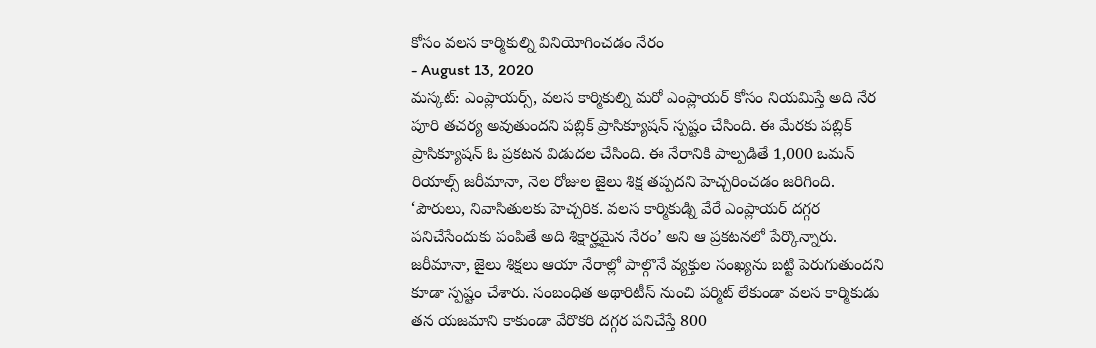కోసం వలస కార్మికుల్ని వినియోగించడం నేరం
- August 13, 2020
మస్కట్: ఎంప్లాయర్స్, వలస కార్మికుల్ని మరో ఎంప్లాయర్ కోసం నియమిస్తే అది నేర పూరి తచర్య అవుతుందని పబ్లిక్ ప్రాసిక్యూషన్ స్పష్టం చేసింది. ఈ మేరకు పబ్లిక్ ప్రాసిక్యూషన్ ఓ ప్రకటన విడుదల చేసింది. ఈ నేరానికి పాల్పడితే 1,000 ఒమన్ రియాల్స్ జరీమానా, నెల రోజుల జైలు శిక్ష తప్పదని హెచ్చరించడం జరిగింది. ‘పౌరులు, నివాసితులకు హెచ్చరిక. వలస కార్మికుడ్ని వేరే ఎంప్లాయర్ దగ్గర పనిచేసేందుకు పంపితే అది శిక్షార్హమైన నేరం’ అని ఆ ప్రకటనలో పేర్కొన్నారు. జరీమానా, జైలు శిక్షలు ఆయా నేరాల్లో పాల్గొనే వ్యక్తుల సంఖ్యను బట్టి పెరుగుతుందని కూడా స్పష్టం చేశారు. సంబంధిత అథారిటీస్ నుంచి పర్మిట్ లేకుండా వలస కార్మికుడు తన యజమాని కాకుండా వేరొకరి దగ్గర పనిచేస్తే 800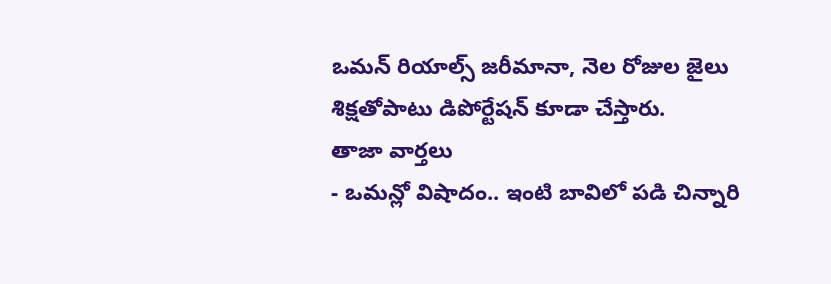ఒమన్ రియాల్స్ జరీమానా, నెల రోజుల జైలు శిక్షతోపాటు డిపోర్టేషన్ కూడా చేస్తారు.
తాజా వార్తలు
- ఒమన్లో విషాదం.. ఇంటి బావిలో పడి చిన్నారి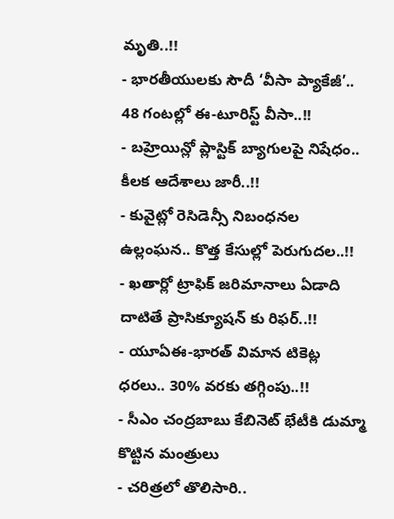మృతి..!!
- భారతీయులకు సౌదీ ‘వీసా ప్యాకేజీ’.. 48 గంటల్లో ఈ-టూరిస్ట్ వీసా..!!
- బహ్రెయిన్లో ప్లాస్టిక్ బ్యాగులపై నిషేధం.. కీలక ఆదేశాలు జారీ..!!
- కువైట్లో రెసిడెన్సీ నిబంధనల ఉల్లంఘన.. కొత్త కేసుల్లో పెరుగుదల..!!
- ఖతార్లో ట్రాఫిక్ జరిమానాలు ఏడాది దాటితే ప్రాసిక్యూషన్ కు రిఫర్..!!
- యూఏఈ-భారత్ విమాన టికెట్ల ధరలు.. 30% వరకు తగ్గింపు..!!
- సీఎం చంద్రబాబు కేబినెట్ భేటీకి డుమ్మా కొట్టిన మంత్రులు
- చరిత్రలో తొలిసారి..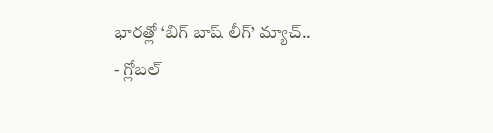భారత్లో ‘బిగ్ బాష్ లీగ్’ మ్యాచ్..
- గ్లోబల్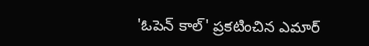'ఓపెన్ కాల్' ప్రకటించిన ఎమార్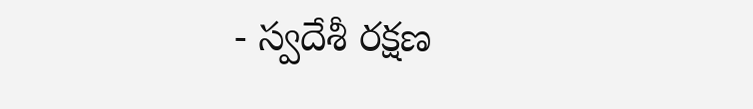- స్వదేశీ రక్షణ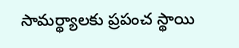సామర్థ్యాలకు ప్రపంచ స్థాయి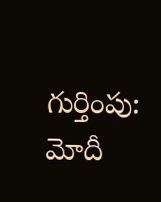గుర్తింపు: మోదీ